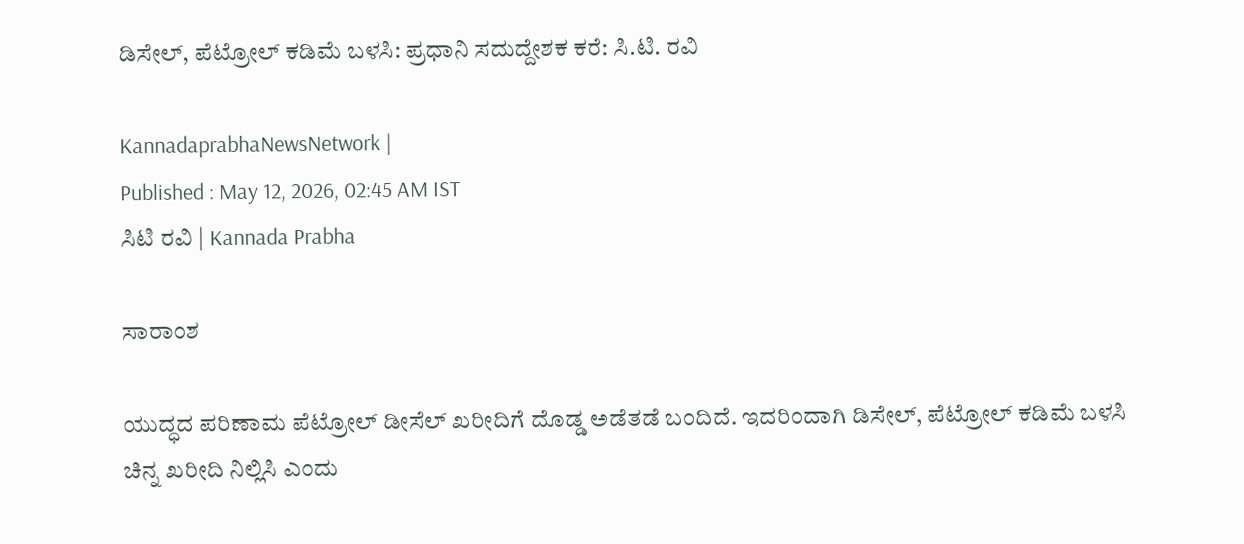ಡಿಸೇಲ್, ಪೆಟ್ರೋಲ್ ಕಡಿಮೆ ಬಳಸಿ: ಪ್ರಧಾನಿ ಸದುದ್ದೇಶಕ ಕರೆ: ಸಿ.ಟಿ. ರವಿ

KannadaprabhaNewsNetwork |
Published : May 12, 2026, 02:45 AM IST
ಸಿಟಿ ರವಿ | Kannada Prabha

ಸಾರಾಂಶ

ಯುದ್ಧದ ಪರಿಣಾಮ ಪೆಟ್ರೋಲ್ ಡೀಸೆಲ್ ಖರೀದಿಗೆ ದೊಡ್ಡ ಅಡೆತಡೆ ಬಂದಿದೆ. ಇದರಿಂದಾಗಿ ಡಿಸೇಲ್, ಪೆಟ್ರೋಲ್ ಕಡಿಮೆ ಬಳಸಿ ಚಿನ್ನ ಖರೀದಿ ನಿಲ್ಲಿಸಿ ಎಂದು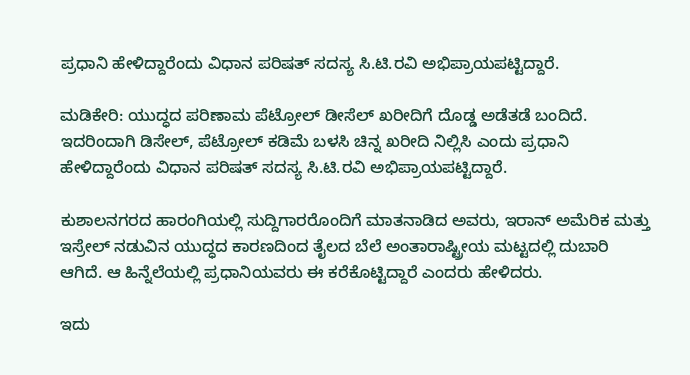ಪ್ರಧಾನಿ ಹೇಳಿದ್ದಾರೆಂದು ವಿಧಾನ ಪರಿಷತ್ ಸದಸ್ಯ ಸಿ.ಟಿ.ರವಿ ಅಭಿಪ್ರಾಯಪಟ್ಟಿದ್ದಾರೆ.

ಮಡಿಕೇರಿ: ಯುದ್ಧದ ಪರಿಣಾಮ ಪೆಟ್ರೋಲ್ ಡೀಸೆಲ್ ಖರೀದಿಗೆ ದೊಡ್ಡ ಅಡೆತಡೆ ಬಂದಿದೆ. ಇದರಿಂದಾಗಿ ಡಿಸೇಲ್, ಪೆಟ್ರೋಲ್ ಕಡಿಮೆ ಬಳಸಿ ಚಿನ್ನ ಖರೀದಿ ನಿಲ್ಲಿಸಿ ಎಂದು ಪ್ರಧಾನಿ ಹೇಳಿದ್ದಾರೆಂದು ವಿಧಾನ ಪರಿಷತ್ ಸದಸ್ಯ ಸಿ.ಟಿ.ರವಿ ಅಭಿಪ್ರಾಯಪಟ್ಟಿದ್ದಾರೆ.

ಕುಶಾಲನಗರದ ಹಾರಂಗಿಯಲ್ಲಿ ಸುದ್ದಿಗಾರರೊಂದಿಗೆ ಮಾತನಾಡಿದ ಅವರು, ಇರಾನ್ ಅಮೆರಿಕ ಮತ್ತು ಇಸ್ರೇಲ್ ನಡುವಿನ ಯುದ್ಧದ ಕಾರಣದಿಂದ ತೈಲದ ಬೆಲೆ ಅಂತಾರಾಷ್ಟ್ರೀಯ ಮಟ್ಟದಲ್ಲಿ ದುಬಾರಿ ಆಗಿದೆ. ಆ ಹಿನ್ನೆಲೆಯಲ್ಲಿ ಪ್ರಧಾನಿಯವರು ಈ ಕರೆಕೊಟ್ಟಿದ್ದಾರೆ ಎಂದರು ಹೇಳಿದರು.

ಇದು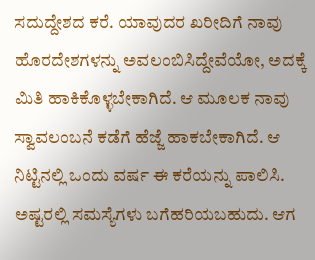ಸದುದ್ದೇಶದ ಕರೆ. ಯಾವುದರ ಖರೀದಿಗೆ ನಾವು ಹೊರದೇಶಗಳನ್ನು ಅವಲಂಬಿಸಿದ್ದೇವೆಯೋ, ಅದಕ್ಕೆ ಮಿತಿ ಹಾಕಿಕೊಳ್ಳಬೇಕಾಗಿದೆ. ಆ ಮೂಲಕ ನಾವು ಸ್ವಾವಲಂಬನೆ ಕಡೆಗೆ ಹೆಜ್ಜೆ ಹಾಕಬೇಕಾಗಿದೆ. ಆ ನಿಟ್ಟಿನಲ್ಲಿ ಒಂದು ವರ್ಷ ಈ ಕರೆಯನ್ನು ಪಾಲಿಸಿ. ಅಷ್ಟರಲ್ಲಿ ಸಮಸ್ಯೆಗಳು ಬಗೆಹರಿಯಬಹುದು. ಆಗ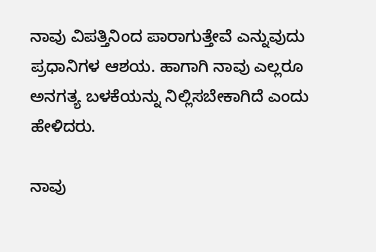ನಾವು ವಿಪತ್ತಿನಿಂದ ಪಾರಾಗುತ್ತೇವೆ ಎನ್ನುವುದು ಪ್ರಧಾನಿಗಳ ಆಶಯ. ಹಾಗಾಗಿ ನಾವು ಎಲ್ಲರೂ ಅನಗತ್ಯ ಬಳಕೆಯನ್ನು ನಿಲ್ಲಿಸಬೇಕಾಗಿದೆ ಎಂದು ಹೇಳಿದರು.

ನಾವು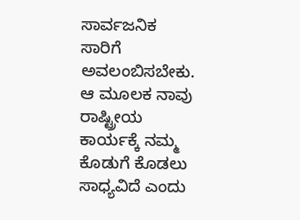ಸಾರ್ವಜನಿಕ ಸಾರಿಗೆ ಅವಲಂಬಿಸಬೇಕು. ಆ ಮೂಲಕ ನಾವು ರಾಷ್ಟ್ರೀಯ ಕಾರ್ಯಕ್ಕೆ ನಮ್ಮ ಕೊಡುಗೆ ಕೊಡಲು ಸಾಧ್ಯವಿದೆ ಎಂದು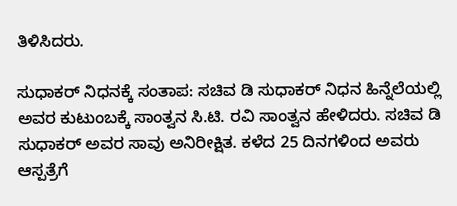ತಿಳಿಸಿದರು.

ಸುಧಾಕರ್‌ ನಿಧನಕ್ಕೆ ಸಂತಾಪ: ಸಚಿವ ಡಿ ಸುಧಾಕರ್ ನಿಧನ ಹಿನ್ನೆಲೆಯಲ್ಲಿ ಅವರ ಕುಟುಂಬಕ್ಕೆ ಸಾಂತ್ವನ ಸಿ.ಟಿ. ರವಿ ಸಾಂತ್ವನ ಹೇಳಿದರು. ಸಚಿವ ಡಿ ಸುಧಾಕರ್ ಅವರ ಸಾವು ಅನಿರೀಕ್ಷಿತ. ಕಳೆದ 25 ದಿನಗಳಿಂದ ಅವರು ಆಸ್ಪತ್ರೆಗೆ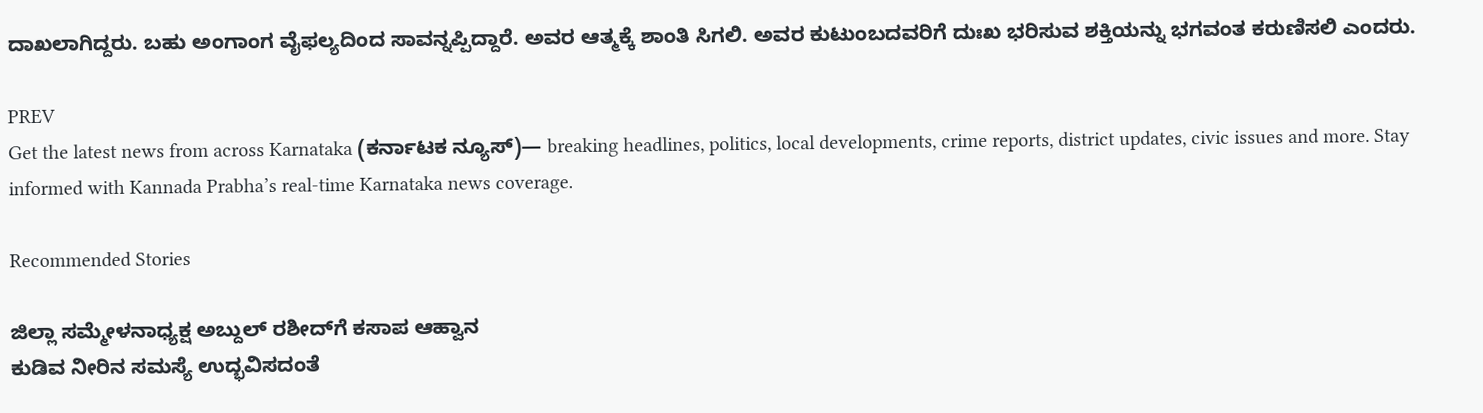ದಾಖಲಾಗಿದ್ದರು. ಬಹು ಅಂಗಾಂಗ ವೈಫಲ್ಯದಿಂದ ಸಾವನ್ನಪ್ಪಿದ್ದಾರೆ. ಅವರ ಆತ್ಮಕ್ಕೆ ಶಾಂತಿ ಸಿಗಲಿ. ಅವರ ಕುಟುಂಬದವರಿಗೆ ದುಃಖ ಭರಿಸುವ ಶಕ್ತಿಯನ್ನು ಭಗವಂತ ಕರುಣಿಸಲಿ ಎಂದರು.

PREV
Get the latest news from across Karnataka (ಕರ್ನಾಟಕ ನ್ಯೂಸ್)— breaking headlines, politics, local developments, crime reports, district updates, civic issues and more. Stay informed with Kannada Prabha’s real‑time Karnataka news coverage.

Recommended Stories

ಜಿಲ್ಲಾ ಸಮ್ಮೇಳನಾಧ್ಯಕ್ಷ ಅಬ್ದುಲ್ ರಶೀದ್‌ಗೆ ಕಸಾಪ ಆಹ್ವಾ‌ನ
ಕುಡಿವ ನೀರಿನ ಸಮಸ್ಯೆ ಉದ್ಭವಿಸದಂತೆ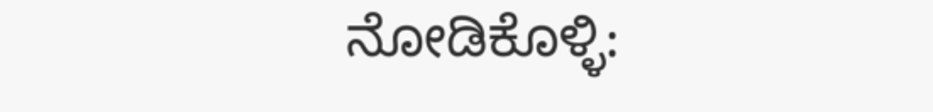ನೋಡಿಕೊಳ್ಳಿ: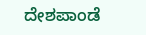ದೇಶಪಾಂಡೆ